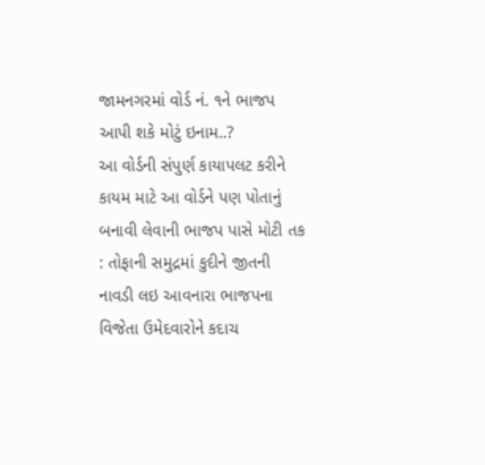જામનગરમાં વોર્ડ નં. ૧ને ભાજપ આપી શકે મોટું ઇનામ..?
આ વોર્ડની સંપુર્ણ કાયાપલટ કરીને કાયમ માટે આ વોર્ડને પણ પોતાનું બનાવી લેવાની ભાજપ પાસે મોટી તક : તોફાની સમુદ્રમાં કુદીને જીતની નાવડી લઇ આવનારા ભાજપના વિજેતા ઉમેદવારોને કદાચ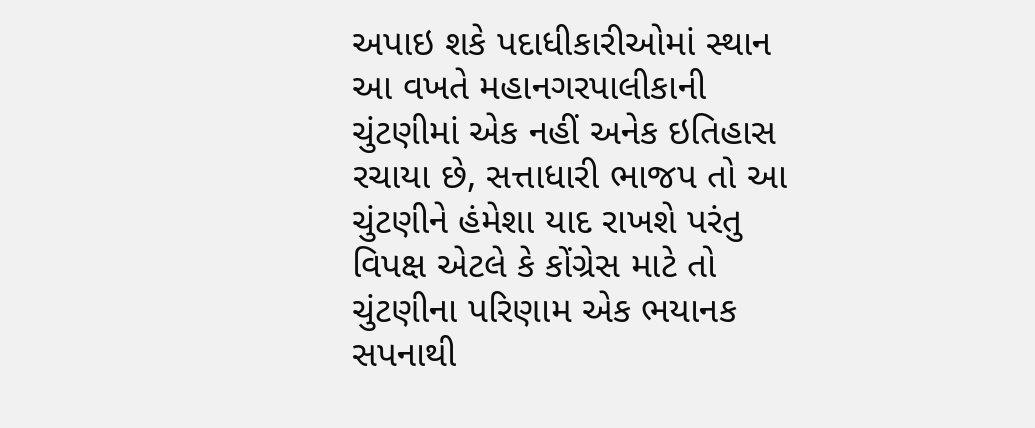અપાઇ શકે પદાધીકારીઓમાં સ્થાન
આ વખતે મહાનગરપાલીકાની ચુંટણીમાં એક નહીં અનેક ઇતિહાસ રચાયા છે, સત્તાધારી ભાજપ તો આ ચુંટણીને હંમેશા યાદ રાખશે પરંતુ વિપક્ષ એટલે કે કોંગ્રેસ માટે તો ચુંટણીના પરિણામ એક ભયાનક સપનાથી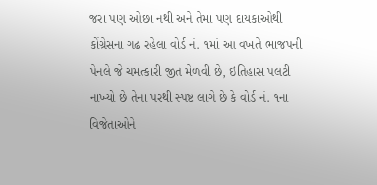જરા પણ ઓછા નથી અને તેમા પણ દાયકાઓથી કોંગ્રેસના ગઢ રહેલા વોર્ડ નં. ૧માં આ વખતે ભાજપની પેનલે જે ચમત્કારી જીત મેળવી છે, ઇતિહાસ પલટી નાખ્યો છે તેના પરથી સ્પષ્ટ લાગે છે કે વોર્ડ નં. ૧ના વિજેતાઓને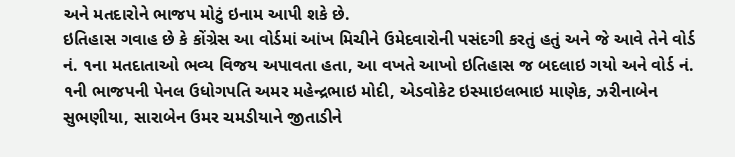અને મતદારોને ભાજપ મોટું ઇનામ આપી શકે છે.
ઇતિહાસ ગવાહ છે કે કોંગ્રેસ આ વોર્ડમાં આંખ મિચીને ઉમેદવારોની પસંદગી કરતું હતું અને જે આવે તેને વોર્ડ નં. ૧ના મતદાતાઓ ભવ્ય વિજય અપાવતા હતા, આ વખતે આખો ઇતિહાસ જ બદલાઇ ગયો અને વોર્ડ નં. ૧ની ભાજપની પેનલ ઉધોગપતિ અમર મહેન્દ્રભાઇ મોદી, એડવોકેટ ઇસ્માઇલભાઇ માણેક, ઝરીનાબેન સુભણીયા, સારાબેન ઉમર ચમડીયાને જીતાડીને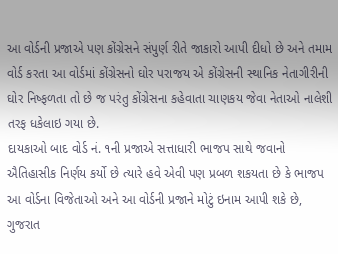આ વોર્ડની પ્રજાએ પણ કોંગ્રેસને સંપુર્ણ રીતે જાકારો આપી દીધો છે અને તમામ વોર્ડ કરતા આ વોર્ડમાં કોંગ્રેસનો ઘોર પરાજય એ કોંગ્રેસની સ્થાનિક નેતાગીરીની ઘોર નિષ્ફળતા તો છે જ પરંતુ કોંગ્રેસના કહેવાતા ચાણકય જેવા નેતાઓ નાલેશી તરફ ધકેલાઇ ગયા છે.
દાયકાઓ બાદ વોર્ડ નં. ૧ની પ્રજાએ સત્તાધારી ભાજપ સાથે જવાનો ઐતિહાસીક નિર્ણય કર્યો છે ત્યારે હવે એવી પણ પ્રબળ શકયતા છે કે ભાજપ આ વોર્ડના વિજેતાઓ અને આ વોર્ડની પ્રજાને મોટું ઇનામ આપી શકે છે, ગુજરાત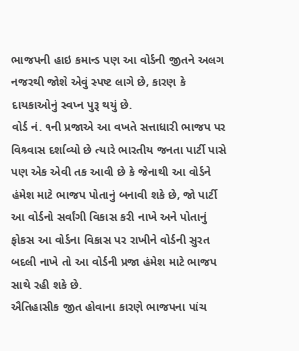ભાજપની હાઇ કમાન્ડ પણ આ વોર્ડની જીતને અલગ નજરથી જોશે એવું સ્પષ્ટ લાગે છે, કારણ કે દાયકાઓનું સ્વપ્ન પુરૂ થયું છે.
વોર્ડ નં. ૧ની પ્રજાએ આ વખતે સત્તાધારી ભાજપ પર વિશ્ર્વાસ દર્શાવ્યો છે ત્યારે ભારતીય જનતા પાર્ટી પાસે પણ એક એવી તક આવી છે કે જેનાથી આ વોર્ડને હંમેશ માટે ભાજપ પોતાનું બનાવી શકે છે, જો પાર્ટી આ વોર્ડનો સર્વાંગી વિકાસ કરી નાખે અને પોતાનું ફોકસ આ વોર્ડના વિકાસ પર રાખીને વોર્ડની સુરત બદલી નાખે તો આ વોર્ડની પ્રજા હંમેશ માટે ભાજપ સાથે રહી શકે છે.
ઐતિહાસીક જીત હોવાના કારણે ભાજપના પાંચ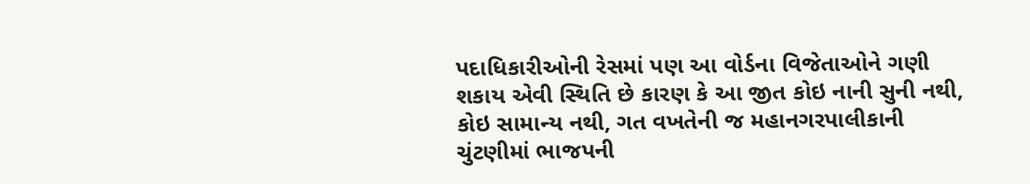પદાધિકારીઓની રેસમાં પણ આ વોર્ડના વિજેતાઓને ગણી શકાય એવી સ્થિતિ છે કારણ કે આ જીત કોઇ નાની સુની નથી, કોઇ સામાન્ય નથી, ગત વખતેની જ મહાનગરપાલીકાની ચુંટણીમાં ભાજપની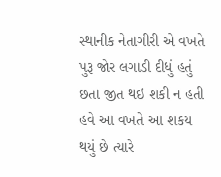સ્થાનીક નેતાગીરી એ વખતે પુરૂ જોર લગાડી દીધું હતું છતા જીત થઇ શકી ન હતી હવે આ વખતે આ શકય થયું છે ત્યારે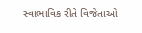સ્વાભાવિક રીતે વિજેતાઓ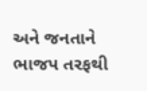અને જનતાને ભાજપ તરફથી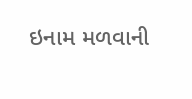ઇનામ મળવાની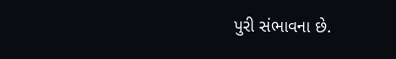પુરી સંભાવના છે.